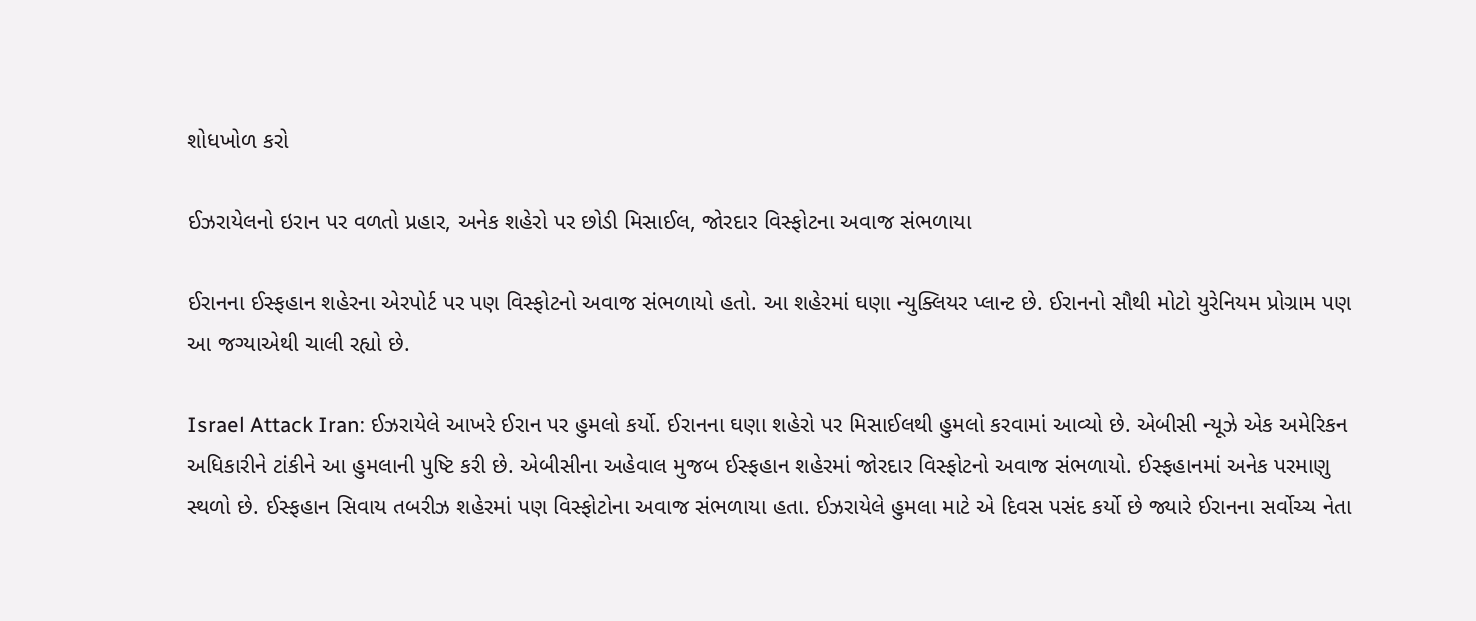શોધખોળ કરો

ઈઝરાયેલનો ઇરાન પર વળતો પ્રહાર, અનેક શહેરો પર છોડી મિસાઈલ, જોરદાર વિસ્ફોટના અવાજ સંભળાયા

ઈરાનના ઈસ્ફહાન શહેરના એરપોર્ટ પર પણ વિસ્ફોટનો અવાજ સંભળાયો હતો. આ શહેરમાં ઘણા ન્યુક્લિયર પ્લાન્ટ છે. ઈરાનનો સૌથી મોટો યુરેનિયમ પ્રોગ્રામ પણ આ જગ્યાએથી ચાલી રહ્યો છે.

Israel Attack Iran: ઈઝરાયેલે આખરે ઈરાન પર હુમલો કર્યો. ઈરાનના ઘણા શહેરો પર મિસાઈલથી હુમલો કરવામાં આવ્યો છે. એબીસી ન્યૂઝે એક અમેરિકન અધિકારીને ટાંકીને આ હુમલાની પુષ્ટિ કરી છે. એબીસીના અહેવાલ મુજબ ઈસ્ફહાન શહેરમાં જોરદાર વિસ્ફોટનો અવાજ સંભળાયો. ઈસ્ફહાનમાં અનેક પરમાણુ સ્થળો છે. ઈસ્ફહાન સિવાય તબરીઝ શહેરમાં પણ વિસ્ફોટોના અવાજ સંભળાયા હતા. ઈઝરાયેલે હુમલા માટે એ દિવસ પસંદ કર્યો છે જ્યારે ઈરાનના સર્વોચ્ચ નેતા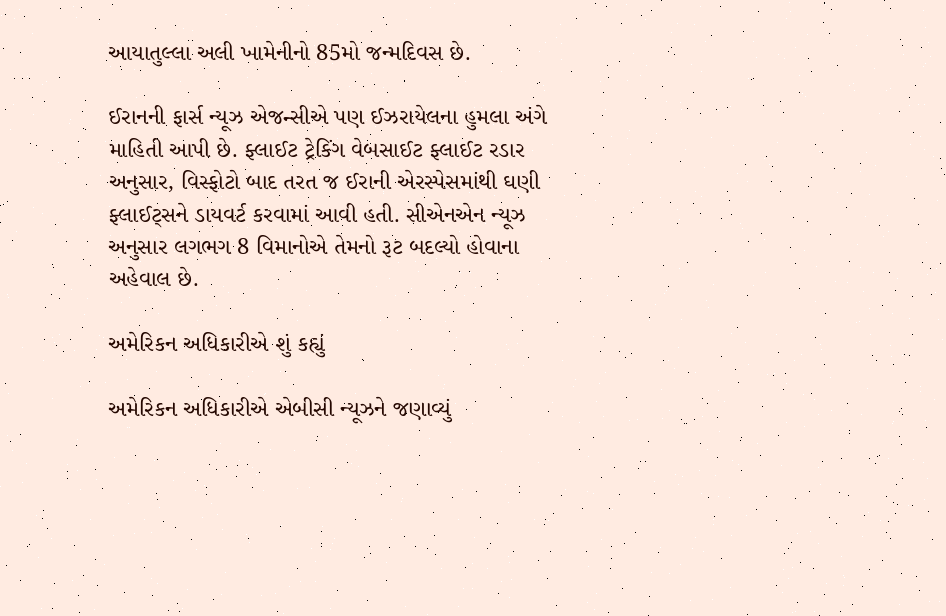આયાતુલ્લા અલી ખામેનીનો 85મો જન્મદિવસ છે.

ઈરાનની ફાર્સ ન્યૂઝ એજન્સીએ પણ ઈઝરાયેલના હુમલા અંગે માહિતી આપી છે. ફ્લાઈટ ટ્રેકિંગ વેબસાઈટ ફ્લાઈટ રડાર અનુસાર, વિસ્ફોટો બાદ તરત જ ઈરાની એરસ્પેસમાંથી ઘણી ફ્લાઈટ્સને ડાયવર્ટ કરવામાં આવી હતી. સીએનએન ન્યૂઝ અનુસાર લગભગ 8 વિમાનોએ તેમનો રૂટ બદલ્યો હોવાના અહેવાલ છે.

અમેરિકન અધિકારીએ શું કહ્યું

અમેરિકન અધિકારીએ એબીસી ન્યૂઝને જણાવ્યું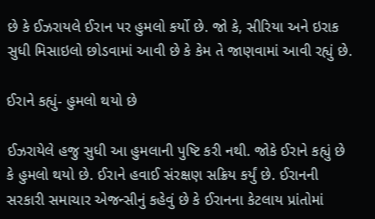છે કે ઈઝરાયલે ઈરાન પર હુમલો કર્યો છે. જો કે, સીરિયા અને ઇરાક સુધી મિસાઇલો છોડવામાં આવી છે કે કેમ તે જાણવામાં આવી રહ્યું છે.

ઈરાને કહ્યું- હુમલો થયો છે

ઈઝરાયેલે હજુ સુધી આ હુમલાની પુષ્ટિ કરી નથી. જોકે ઈરાને કહ્યું છે કે હુમલો થયો છે. ઈરાને હવાઈ સંરક્ષણ સક્રિય કર્યું છે. ઈરાનની સરકારી સમાચાર એજન્સીનું કહેવું છે કે ઈરાનના કેટલાય પ્રાંતોમાં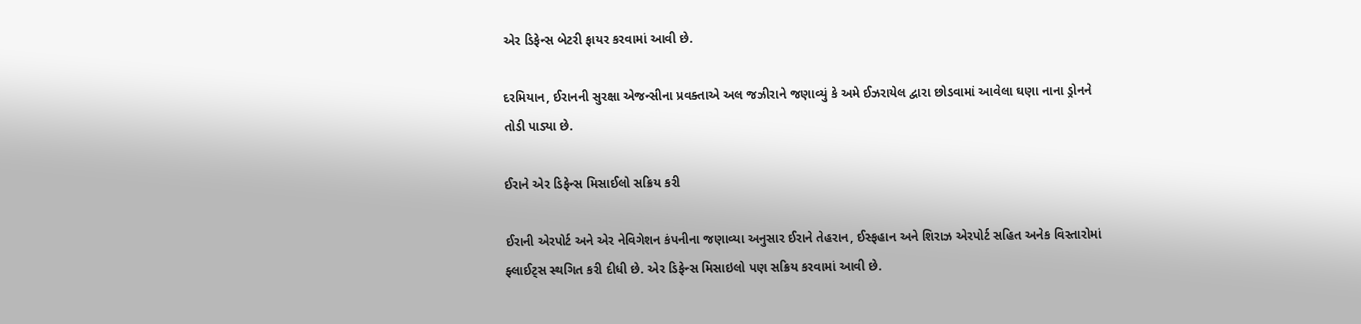એર ડિફેન્સ બેટરી ફાયર કરવામાં આવી છે.

દરમિયાન, ઈરાનની સુરક્ષા એજન્સીના પ્રવક્તાએ અલ જઝીરાને જણાવ્યું કે અમે ઈઝરાયેલ દ્વારા છોડવામાં આવેલા ઘણા નાના ડ્રોનને તોડી પાડ્યા છે.

ઈરાને એર ડિફેન્સ મિસાઈલો સક્રિય કરી

ઈરાની એરપોર્ટ અને એર નેવિગેશન કંપનીના જણાવ્યા અનુસાર ઈરાને તેહરાન, ઈસ્ફહાન અને શિરાઝ એરપોર્ટ સહિત અનેક વિસ્તારોમાં ફ્લાઈટ્સ સ્થગિત કરી દીધી છે. એર ડિફેન્સ મિસાઇલો પણ સક્રિય કરવામાં આવી છે.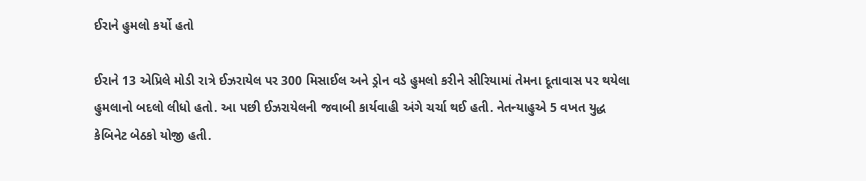ઈરાને હુમલો કર્યો હતો

ઈરાને 13 એપ્રિલે મોડી રાત્રે ઈઝરાયેલ પર 300 મિસાઈલ અને ડ્રોન વડે હુમલો કરીને સીરિયામાં તેમના દૂતાવાસ પર થયેલા હુમલાનો બદલો લીધો હતો. આ પછી ઈઝરાયેલની જવાબી કાર્યવાહી અંગે ચર્ચા થઈ હતી. નેતન્યાહુએ 5 વખત યુદ્ધ કેબિનેટ બેઠકો યોજી હતી.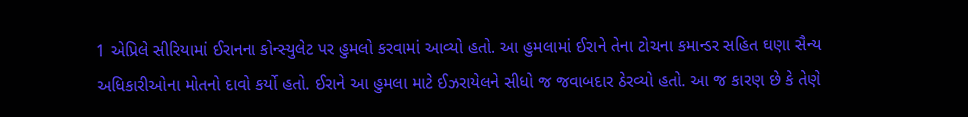1 એપ્રિલે સીરિયામાં ઈરાનના કોન્સ્યુલેટ પર હુમલો કરવામાં આવ્યો હતો. આ હુમલામાં ઈરાને તેના ટોચના કમાન્ડર સહિત ઘણા સૈન્ય અધિકારીઓના મોતનો દાવો કર્યો હતો. ઈરાને આ હુમલા માટે ઈઝરાયેલને સીધો જ જવાબદાર ઠેરવ્યો હતો. આ જ કારણ છે કે તેણે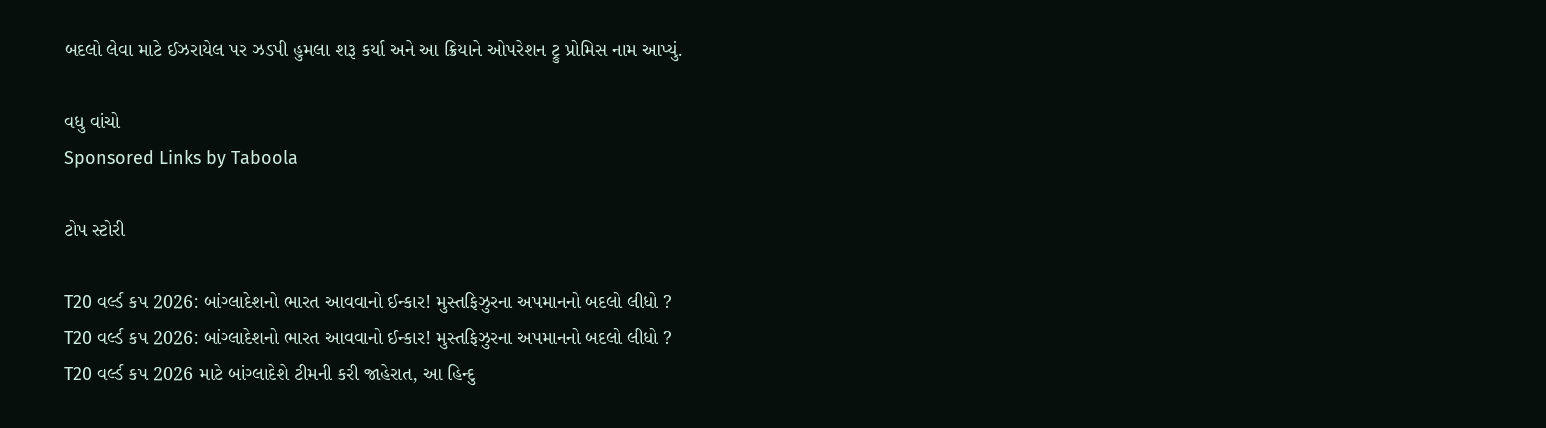બદલો લેવા માટે ઈઝરાયેલ પર ઝડપી હુમલા શરૂ કર્યા અને આ ક્રિયાને ઓપરેશન ટ્રુ પ્રોમિસ નામ આપ્યું.

વધુ વાંચો
Sponsored Links by Taboola

ટોપ સ્ટોરી

T20 વર્લ્ડ કપ 2026: બાંગ્લાદેશનો ભારત આવવાનો ઈન્કાર! મુસ્તફિઝુરના અપમાનનો બદલો લીધો ?
T20 વર્લ્ડ કપ 2026: બાંગ્લાદેશનો ભારત આવવાનો ઈન્કાર! મુસ્તફિઝુરના અપમાનનો બદલો લીધો ?
T20 વર્લ્ડ કપ 2026 માટે બાંગ્લાદેશે ટીમની કરી જાહેરાત, આ હિન્દુ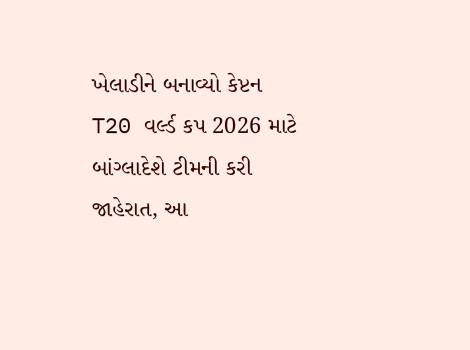ખેલાડીને બનાવ્યો કેપ્ટન
T20 વર્લ્ડ કપ 2026 માટે બાંગ્લાદેશે ટીમની કરી જાહેરાત, આ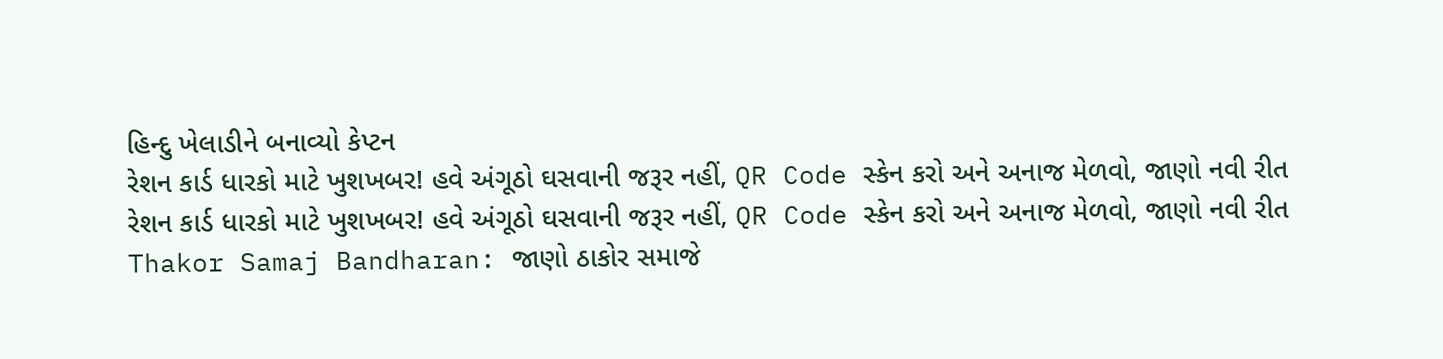હિન્દુ ખેલાડીને બનાવ્યો કેપ્ટન
રેશન કાર્ડ ધારકો માટે ખુશખબર! હવે અંગૂઠો ઘસવાની જરૂર નહીં, QR Code સ્કેન કરો અને અનાજ મેળવો, જાણો નવી રીત
રેશન કાર્ડ ધારકો માટે ખુશખબર! હવે અંગૂઠો ઘસવાની જરૂર નહીં, QR Code સ્કેન કરો અને અનાજ મેળવો, જાણો નવી રીત
Thakor Samaj Bandharan: જાણો ઠાકોર સમાજે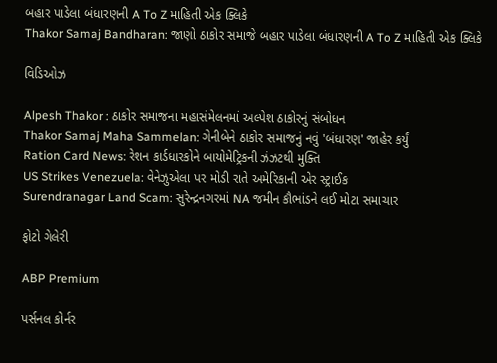બહાર પાડેલા બંધારણની A To Z માહિતી એક ક્લિકે
Thakor Samaj Bandharan: જાણો ઠાકોર સમાજે બહાર પાડેલા બંધારણની A To Z માહિતી એક ક્લિકે

વિડિઓઝ

Alpesh Thakor : ઠાકોર સમાજના મહાસંમેલનમાં અલ્પેશ ઠાકોરનું સંબોધન
Thakor Samaj Maha Sammelan: ગેનીબેને ઠાકોર સમાજનું નવું 'બંધારણ' જાહેર કર્યું
Ration Card News: રેશન કાર્ડધારકોને બાયોમેટ્રિકની ઝંઝટથી મુક્તિ
US Strikes Venezuela: વેનેઝુએલા પર મોડી રાતે અમેરિકાની એર સ્ટ્રાઈક
Surendranagar Land Scam: સુરેન્દ્રનગરમાં NA જમીન કૌભાંડને લઈ મોટા સમાચાર

ફોટો ગેલેરી

ABP Premium

પર્સનલ કોર્નર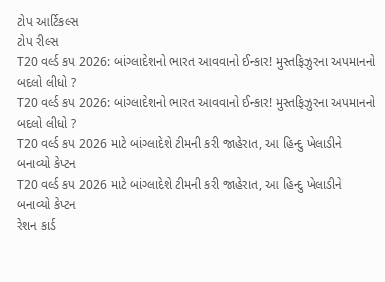ટોપ આર્ટિકલ્સ
ટોપ રીલ્સ
T20 વર્લ્ડ કપ 2026: બાંગ્લાદેશનો ભારત આવવાનો ઈન્કાર! મુસ્તફિઝુરના અપમાનનો બદલો લીધો ?
T20 વર્લ્ડ કપ 2026: બાંગ્લાદેશનો ભારત આવવાનો ઈન્કાર! મુસ્તફિઝુરના અપમાનનો બદલો લીધો ?
T20 વર્લ્ડ કપ 2026 માટે બાંગ્લાદેશે ટીમની કરી જાહેરાત, આ હિન્દુ ખેલાડીને બનાવ્યો કેપ્ટન
T20 વર્લ્ડ કપ 2026 માટે બાંગ્લાદેશે ટીમની કરી જાહેરાત, આ હિન્દુ ખેલાડીને બનાવ્યો કેપ્ટન
રેશન કાર્ડ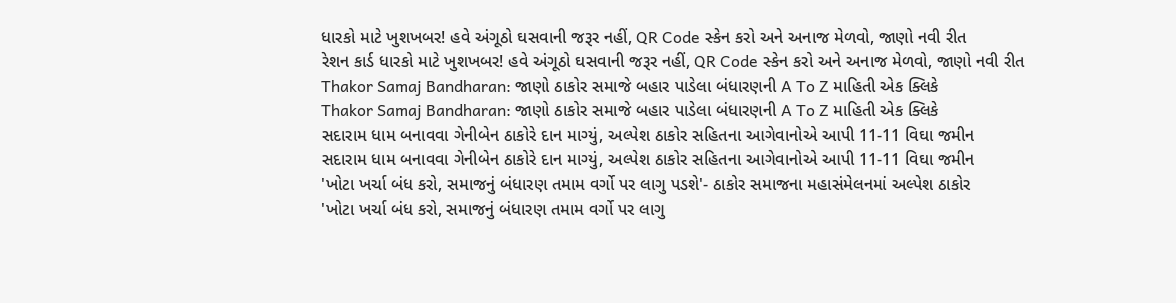ધારકો માટે ખુશખબર! હવે અંગૂઠો ઘસવાની જરૂર નહીં, QR Code સ્કેન કરો અને અનાજ મેળવો, જાણો નવી રીત
રેશન કાર્ડ ધારકો માટે ખુશખબર! હવે અંગૂઠો ઘસવાની જરૂર નહીં, QR Code સ્કેન કરો અને અનાજ મેળવો, જાણો નવી રીત
Thakor Samaj Bandharan: જાણો ઠાકોર સમાજે બહાર પાડેલા બંધારણની A To Z માહિતી એક ક્લિકે
Thakor Samaj Bandharan: જાણો ઠાકોર સમાજે બહાર પાડેલા બંધારણની A To Z માહિતી એક ક્લિકે
સદારામ ધામ બનાવવા ગેનીબેન ઠાકોરે દાન માગ્યું, અલ્પેશ ઠાકોર સહિતના આગેવાનોએ આપી 11-11 વિઘા જમીન
સદારામ ધામ બનાવવા ગેનીબેન ઠાકોરે દાન માગ્યું, અલ્પેશ ઠાકોર સહિતના આગેવાનોએ આપી 11-11 વિઘા જમીન
'ખોટા ખર્ચા બંધ કરો, સમાજનું બંધારણ તમામ વર્ગો પર લાગુ પડશે'- ઠાકોર સમાજના મહાસંમેલનમાં અલ્પેશ ઠાકોર
'ખોટા ખર્ચા બંધ કરો, સમાજનું બંધારણ તમામ વર્ગો પર લાગુ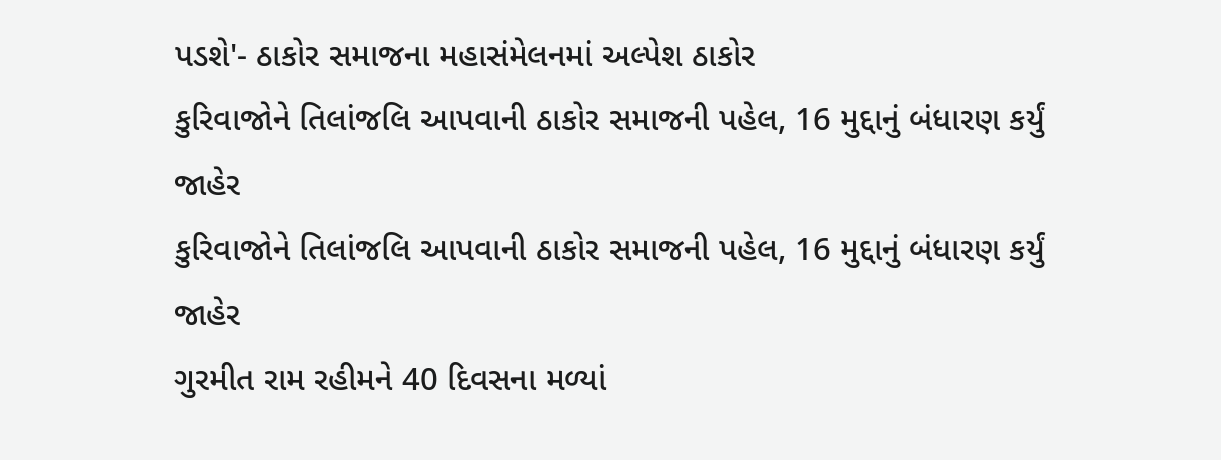પડશે'- ઠાકોર સમાજના મહાસંમેલનમાં અલ્પેશ ઠાકોર
કુરિવાજોને તિલાંજલિ આપવાની ઠાકોર સમાજની પહેલ, 16 મુદ્દાનું બંધારણ કર્યું જાહેર
કુરિવાજોને તિલાંજલિ આપવાની ઠાકોર સમાજની પહેલ, 16 મુદ્દાનું બંધારણ કર્યું જાહેર
ગુરમીત રામ રહીમને 40 દિવસના મળ્યાં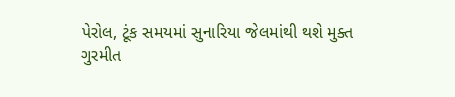પેરોલ, ટૂંક સમયમાં સુનારિયા જેલમાંથી થશે મુક્ત
ગુરમીત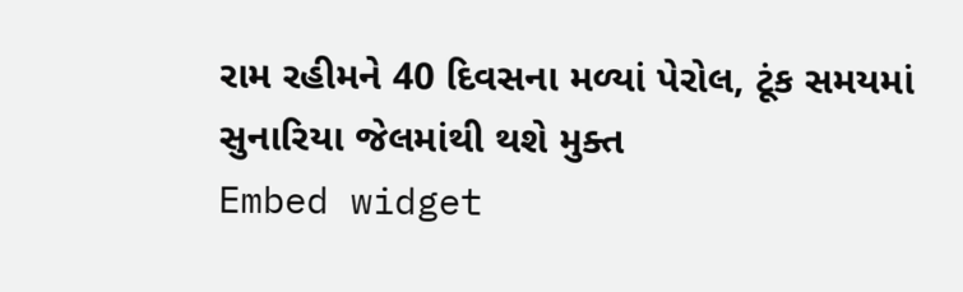રામ રહીમને 40 દિવસના મળ્યાં પેરોલ, ટૂંક સમયમાં સુનારિયા જેલમાંથી થશે મુક્ત
Embed widget